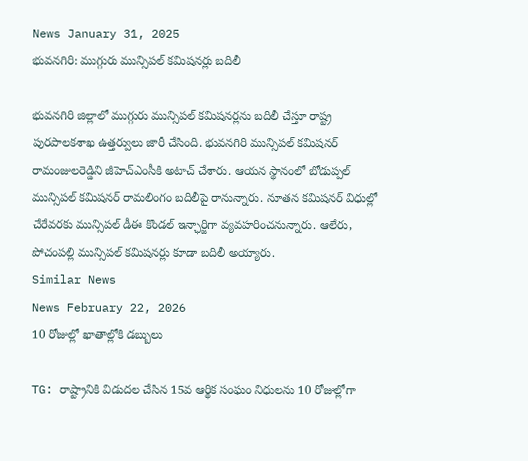News January 31, 2025
భువనగిరి: ముగ్గురు మున్సిపల్ కమిషనర్లు బదిలీ

భువనగిరి జిల్లాలో ముగ్గురు మున్సిపల్ కమిషనర్లను బదిలీ చేస్తూ రాష్ట్ర పురపాలకశాఖ ఉత్తర్వులు జారీ చేసింది. భువనగిరి మున్సిపల్ కమిషనర్ రామంజులరెడ్డిని జీహెచ్ఎంసీకి అటాచ్ చేశారు. ఆయన స్థానంలో బోడుప్పల్ మున్సిపల్ కమిషనర్ రామలింగం బదిలీపై రానున్నారు. నూతన కమిషనర్ విధుల్లో చేరేవరకు మున్సిపల్ డీఈ కొండల్ ఇన్ఛార్జిగా వ్యవహరించనున్నారు. ఆలేరు, పోచంపల్లి మున్సిపల్ కమిషనర్లు కూడా బదిలీ అయ్యారు.
Similar News
News February 22, 2026
10 రోజుల్లో ఖాతాల్లోకి డబ్బులు

TG: రాష్ట్రానికి విడుదల చేసిన 15వ ఆర్థిక సంఘం నిధులను 10 రోజుల్లోగా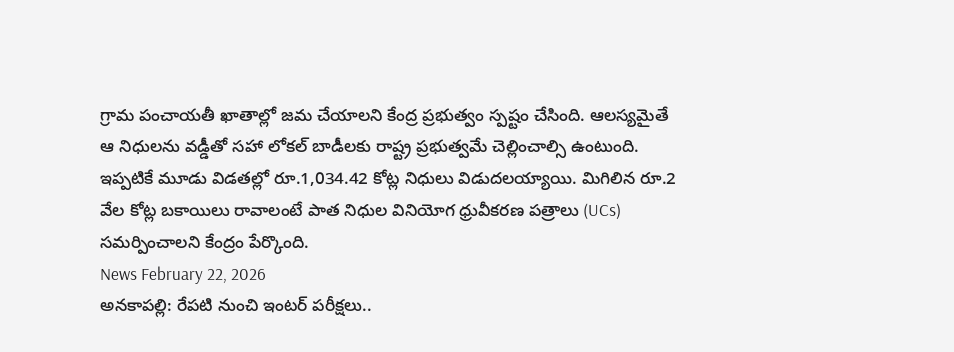గ్రామ పంచాయతీ ఖాతాల్లో జమ చేయాలని కేంద్ర ప్రభుత్వం స్పష్టం చేసింది. ఆలస్యమైతే ఆ నిధులను వడ్డీతో సహా లోకల్ బాడీలకు రాష్ట్ర ప్రభుత్వమే చెల్లించాల్సి ఉంటుంది. ఇప్పటికే మూడు విడతల్లో రూ.1,034.42 కోట్ల నిధులు విడుదలయ్యాయి. మిగిలిన రూ.2 వేల కోట్ల బకాయిలు రావాలంటే పాత నిధుల వినియోగ ధ్రువీకరణ పత్రాలు (UCs) సమర్పించాలని కేంద్రం పేర్కొంది.
News February 22, 2026
అనకాపల్లి: రేపటి నుంచి ఇంటర్ పరీక్షలు..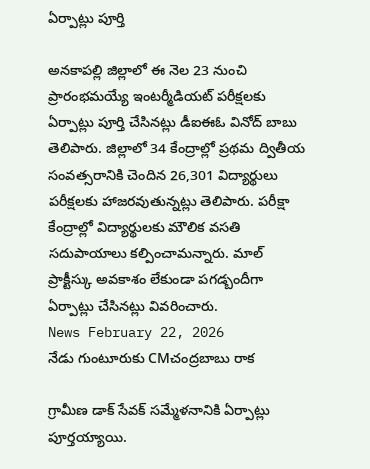ఏర్పాట్లు పూర్తి

అనకాపల్లి జిల్లాలో ఈ నెల 23 నుంచి ప్రారంభమయ్యే ఇంటర్మీడియట్ పరీక్షలకు ఏర్పాట్లు పూర్తి చేసినట్లు డీఐఈఓ వినోద్ బాబు తెలిపారు. జిల్లాలో 34 కేంద్రాల్లో ప్రథమ ద్వితీయ సంవత్సరానికి చెందిన 26,301 విద్యార్థులు పరీక్షలకు హాజరవుతున్నట్లు తెలిపారు. పరీక్షా కేంద్రాల్లో విద్యార్థులకు మౌలిక వసతి సదుపాయాలు కల్పించామన్నారు. మాల్ ప్రాక్టీస్కు అవకాశం లేకుండా పగడ్బందీగా ఏర్పాట్లు చేసినట్లు వివరించారు.
News February 22, 2026
నేడు గుంటూరుకు CMచంద్రబాబు రాక

గ్రామీణ డాక్ సేవక్ సమ్మేళనానికి ఏర్పాట్లు పూర్తయ్యాయి.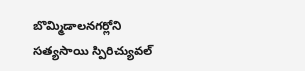బొమ్మిడాలనగర్లోని సత్యసాయి స్పిరిచ్యువల్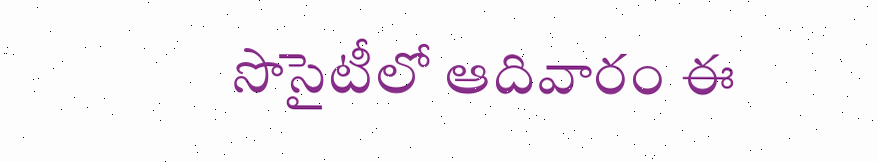సొసైటీలో ఆదివారం ఈ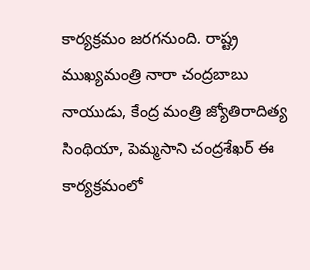కార్యక్రమం జరగనుంది. రాష్ట్ర ముఖ్యమంత్రి నారా చంద్రబాబు నాయుడు, కేంద్ర మంత్రి జ్యోతిరాదిత్య సింథియా, పెమ్మసాని చంద్రశేఖర్ ఈ కార్యక్రమంలో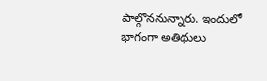పాల్గొననున్నారు. ఇందులో భాగంగా అతిథులు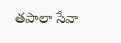తపాలా సేవా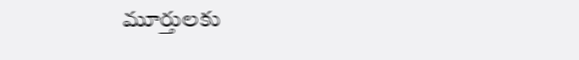మూర్తులకు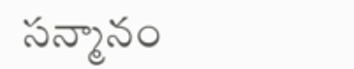సన్మానం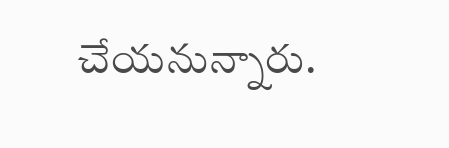చేయనున్నారు.